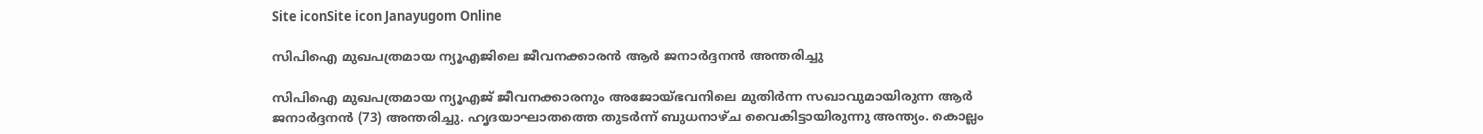Site iconSite icon Janayugom Online

സിപിഐ മുഖപത്രമായ ന്യൂഎജിലെ ജീവനക്കാരൻ ആര്‍ ജനാർദ്ദനൻ അന്തരിച്ചു

സിപിഐ മുഖപത്രമായ ന്യൂഎജ് ജീവനക്കാരനും അജോയ്ഭവനിലെ മുതിര്‍ന്ന സഖാവുമായിരുന്ന ആര്‍ ജനാർദ്ദനൻ (73) അന്തരിച്ചു. ഹൃദയാഘാതത്തെ തുടര്‍ന്ന് ബുധനാഴ്ച വൈകിട്ടായിരുന്നു അന്ത്യം. കൊല്ലം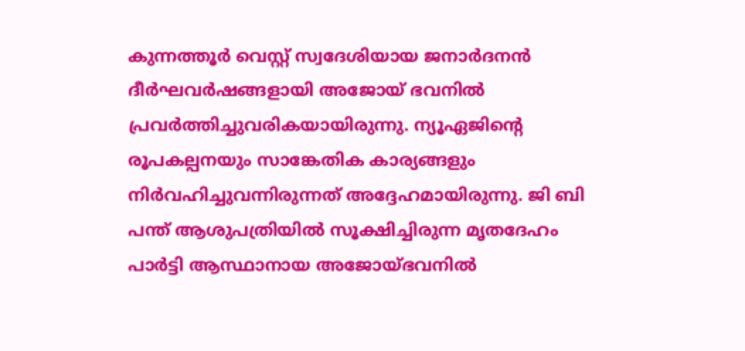കുന്നത്തൂര്‍ വെസ്റ്റ് സ്വദേശിയായ ജനാര്‍ദനന്‍ ദീര്‍ഘവര്‍ഷങ്ങളായി അജോയ് ഭവനില്‍ പ്രവര്‍ത്തിച്ചുവരികയായിരുന്നു. ന്യൂഏജിന്റെ രൂപകല്പനയും സാങ്കേതിക കാര്യങ്ങളും നിര്‍വഹിച്ചുവന്നിരുന്നത് അദ്ദേഹമായിരുന്നു. ജി ബി പന്ത് ആശുപത്രിയില്‍ സൂക്ഷിച്ചിരുന്ന മൃതദേഹം പാര്‍ട്ടി ആസ്ഥാനായ അജോയ്ഭവനില്‍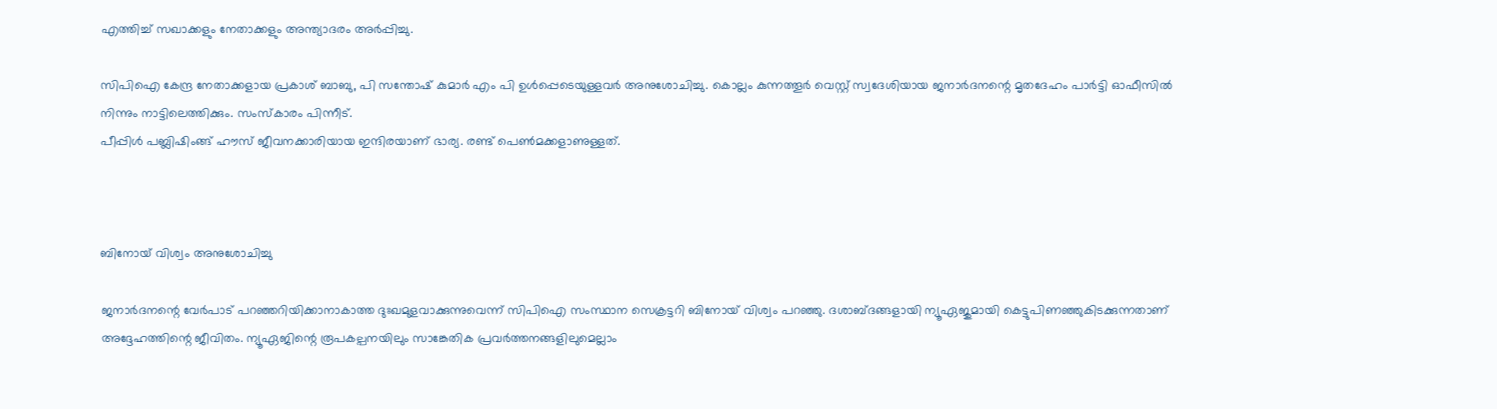എത്തിച്ച് സഖാക്കളും നേതാക്കളും അന്ത്യാദരം അര്‍പ്പിച്ചു.

സിപിഐ കേന്ദ്ര നേതാക്കളായ പ്രകാശ് ബാബു, പി സന്തോഷ് കുമാര്‍ എം പി ഉള്‍പ്പെടെയുള്ളവര്‍ അനുശോചിച്ചു. കൊല്ലം കുന്നത്തൂര്‍ വെസ്റ്റ് സ്വദേശിയായ ജനാര്‍ദനന്റെ മൃതദേഹം പാര്‍ട്ടി ഓഫീസില്‍ നിന്നും നാട്ടിലെത്തിക്കും. സംസ്‌കാരം പിന്നീട്.
പീപ്പിള്‍ പബ്ലിഷിംങ്ങ് ഹൗസ് ജീവനക്കാരിയായ ഇന്ദിരയാണ് ഭാര്യ. രണ്ട് പെണ്‍മക്കളാണുള്ളത്.



ബിനോയ് വിശ്വം അനുശോചിച്ചു

ജനാര്‍ദനന്റെ വേര്‍പാട് പറഞ്ഞറിയിക്കാനാകാത്ത ദുഃഖമുളവാക്കുന്നുവെന്ന് സിപിഐ സംസ്ഥാന സെക്രട്ടറി ബിനോയ് വിശ്വം പറഞ്ഞു. ദശാബ്ദങ്ങളായി ന്യൂഏജുമായി കെട്ടുപിണഞ്ഞുകിടക്കുന്നതാണ് അദ്ദേഹത്തിന്റെ ജീവിതം. ന്യൂഏജിന്റെ രൂപകല്പനയിലും സാങ്കേതിക പ്രവര്‍ത്തനങ്ങളിലുമെല്ലാം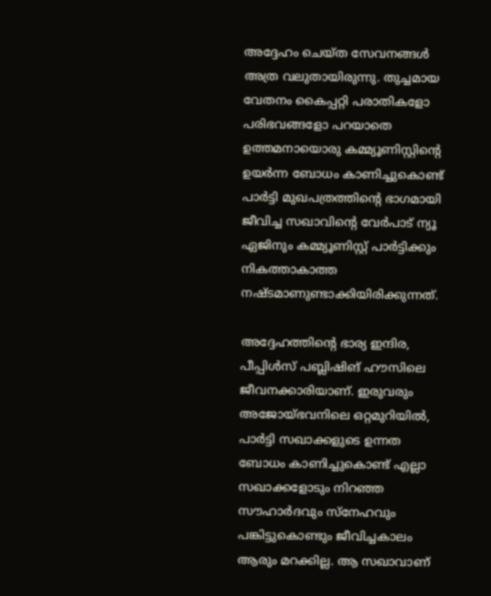അദ്ദേഹം ചെയ്ത സേവനങ്ങള്‍ അത്ര വലുതായിരുന്നു. തുച്ചമായ വേതനം കൈപ്പറ്റി പരാതികളോ പരിഭവങ്ങളോ പറയാതെ ഉത്തമനായൊരു കമ്മ്യൂണിസ്റ്റിന്റെ ഉയര്‍ന്ന ബോധം കാണിച്ചുകൊണ്ട് പാര്‍ട്ടി മുഖപത്രത്തിന്റെ ഭാഗമായി ജീവിച്ച സഖാവിന്റെ വേര്‍പാട് ന്യൂ ഏജിനും കമ്മ്യൂണിസ്റ്റ് പാര്‍ട്ടിക്കും നികത്താകാത്ത നഷ്ടമാണുണ്ടാക്കിയിരിക്കുന്നത്.

അദ്ദേഹത്തിന്റെ ഭാര്യ ഇന്ദിര, പീപ്പിള്‍സ് പബ്ലിഷിങ് ഹൗസിലെ ജീവനക്കാരിയാണ്. ഇരുവരും അജോയ്ഭവനിലെ ഒറ്റമുറിയില്‍, പാര്‍ട്ടി സഖാക്കളുടെ ഉന്നത ബോധം കാണിച്ചുകൊണ്ട് എല്ലാ സഖാക്കളോടും നിറഞ്ഞ സൗഹാര്‍ദവും സ്നേഹവും പങ്കിട്ടുകൊണ്ടും ജീവിച്ചകാലം ആരും മറക്കില്ല. ആ സഖാവാണ്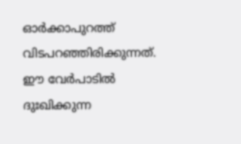ഓര്‍ക്കാപുറത്ത് വിടപറഞ്ഞിരിക്കുന്നത്. ഈ വേര്‍പാടില്‍ ദുഃഖിക്കുന്ന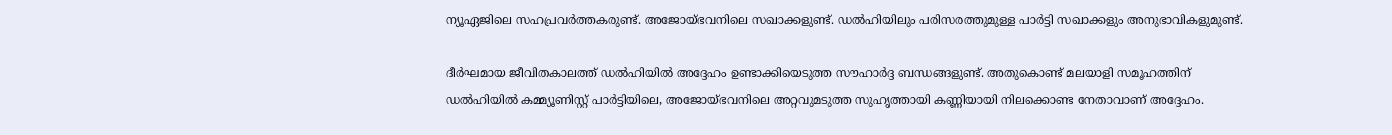ന്യൂഏജിലെ സഹപ്രവര്‍ത്തകരുണ്ട്. അജോയ്ഭവനിലെ സഖാക്കളുണ്ട്. ഡല്‍ഹിയിലും പരിസരത്തുമുള്ള പാര്‍ട്ടി സഖാക്കളും അനുഭാവികളുമുണ്ട്.

ദീര്‍ഘമായ ജീവിതകാലത്ത് ഡല്‍ഹിയില്‍ അദ്ദേഹം ഉണ്ടാക്കിയെടുത്ത സൗഹാർദ്ദ ബന്ധങ്ങളുണ്ട്. അതുകൊണ്ട് മലയാളി സമൂഹത്തിന് ഡല്‍ഹിയില്‍ കമ്മ്യൂണിസ്റ്റ് പാര്‍ട്ടിയിലെ, അജോയ്ഭവനിലെ അറ്റവുമടുത്ത സുഹൃത്തായി കണ്ണിയായി നിലക്കൊണ്ട നേതാവാണ് അദ്ദേഹം.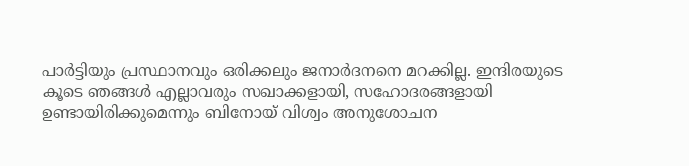പാര്‍ട്ടിയും പ്രസ്ഥാനവും ഒരിക്കലും ജനാര്‍ദനനെ മറക്കില്ല. ഇന്ദിരയുടെ കൂടെ ഞങ്ങള്‍ എല്ലാവരും സഖാക്കളായി, സഹോദരങ്ങളായി ഉണ്ടായിരിക്കുമെന്നും ബിനോയ് വിശ്വം അനുശോചന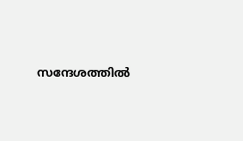സന്ദേശത്തില്‍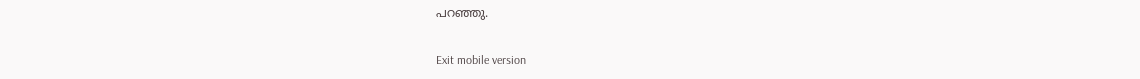പറഞ്ഞു.

Exit mobile version